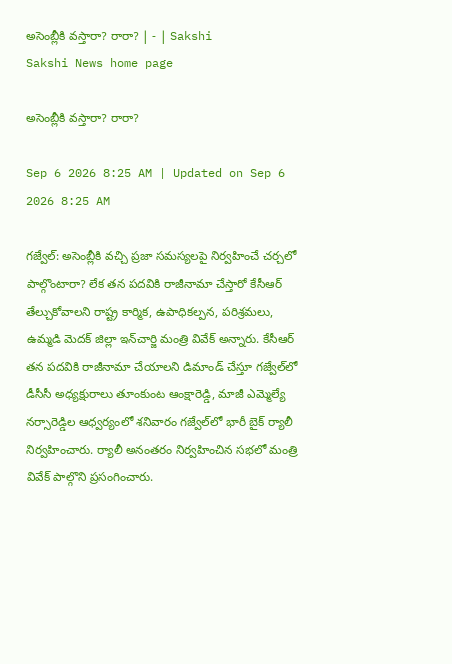అసెంబ్లీకి వస్తారా? రారా? | - | Sakshi
Sakshi News home page

అసెంబ్లీకి వస్తారా? రారా?

Sep 6 2026 8:25 AM | Updated on Sep 6 2026 8:25 AM

గజ్వేల్‌: అసెంబ్లీకి వచ్చి ప్రజా సమస్యలపై నిర్వహించే చర్చలో పాల్గొంటారా? లేక తన పదవికి రాజీనామా చేస్తారో కేసీఆర్‌ తేల్చుకోవాలని రాష్ట్ర కార్మిక, ఉపాధికల్పన, పరిశ్రమలు, ఉమ్మడి మెదక్‌ జిల్లా ఇన్‌చార్జి మంత్రి వివేక్‌ అన్నారు. కేసీఆర్‌ తన పదవికి రాజీనామా చేయాలని డిమాండ్‌ చేస్తూ గజ్వేల్‌లో డీసీసీ అధ్యక్షురాలు తూంకుంట ఆంక్షారెడ్డి, మాజీ ఎమ్మెల్యే నర్సారెడ్డిల ఆధ్వర్యంలో శనివారం గజ్వేల్‌లో భారీ బైక్‌ ర్యాలీ నిర్వహించారు. ర్యాలీ అనంతరం నిర్వహించిన సభలో మంత్రి వివేక్‌ పాల్గొని ప్రసంగించారు.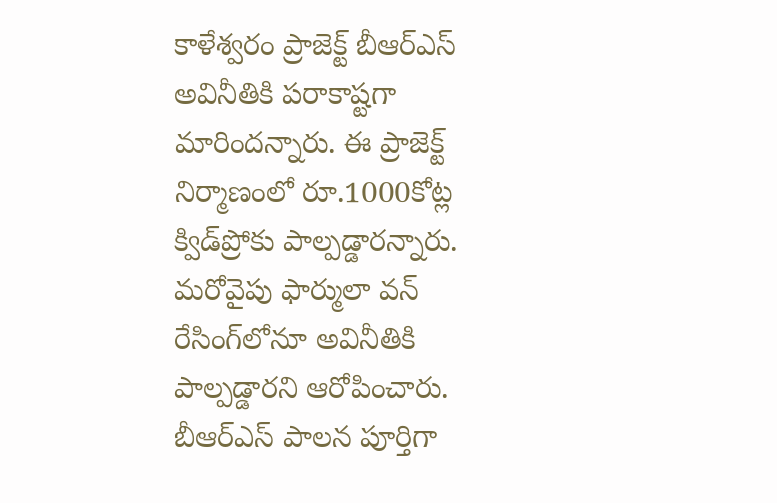కాళేశ్వరం ప్రాజెక్ట్‌ బీఆర్‌ఎస్‌ అవినీతికి పరాకాష్టగా మారిందన్నారు. ఈ ప్రాజెక్ట్‌ నిర్మాణంలో రూ.1000కోట్ల క్విడ్‌ప్రోకు పాల్పడ్డారన్నారు. మరోవైపు ఫార్ములా వన్‌ రేసింగ్‌లోనూ అవినీతికి పాల్పడ్డారని ఆరోపించారు. బీఆర్‌ఎస్‌ పాలన పూర్తిగా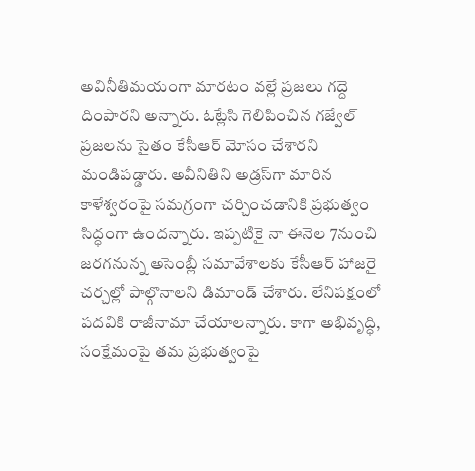అవినీతిమయంగా మారటం వల్లే ప్రజలు గద్దె దింపారని అన్నారు. ఓట్లేసి గెలిపించిన గజ్వేల్‌ ప్రజలను సైతం కేసీఆర్‌ మోసం చేశారని మండిపడ్డారు. అవీనితిని అడ్రస్‌గా మారిన కాళేశ్వరంపై సమగ్రంగా చర్చించడానికి ప్రభుత్వం సిద్ధంగా ఉందన్నారు. ఇప్పటికై నా ఈనెల 7నుంచి జరగనున్న అసెంబ్లీ సమావేశాలకు కేసీఆర్‌ హాజరై చర్చల్లో పాల్గొనాలని డిమాండ్‌ చేశారు. లేనిపక్షంలో పదవికి రాజీనామా చేయాలన్నారు. కాగా అభివృద్ధి, సంక్షేమంపై తమ ప్రభుత్వంపై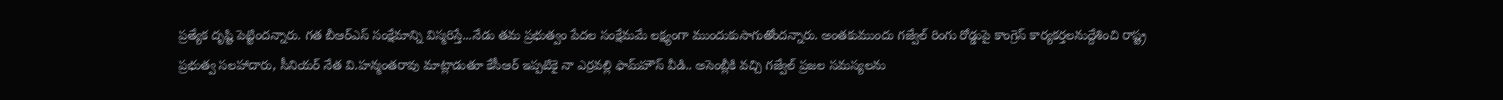ప్రత్యేక దృష్టి పెట్టిందన్నారు. గత బీఆర్‌ఎస్‌ సంక్షేమాన్ని విస్మరిస్తే...నేడు తమ ప్రభుత్వం పేదల సంక్షేమమే లక్ష్యంగా ముందుకుసాగుతోందన్నారు. అంతకుముందు గజ్వేల్‌ రింగు రోడ్డుపై కాంగ్రెస్‌ కార్యకర్తలనుద్దేశించి రాష్ట్ర ప్రభుత్వ సలహాదారు, సీనియర్‌ నేత వి.హన్మంతరావు మాట్లాడుతూ కేసీఆర్‌ ఇప్పటికై నా ఎర్రవల్లి ఫామ్‌హౌస్‌ వీడి.. అసెంబ్లీకి వచ్చి గజ్వేల్‌ ప్రజల సమస్యలను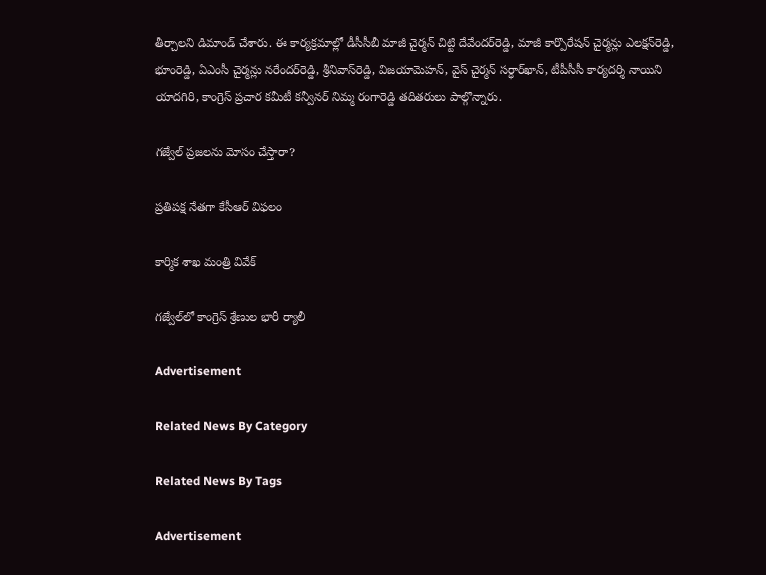తీర్చాలని డిమాండ్‌ చేశారు. ఈ కార్యక్రమాల్లో డీసీసీబీ మాజీ చైర్మన్‌ చిట్టి దేవేందర్‌రెడ్డి, మాజీ కార్పొరేషన్‌ చైర్మన్లు ఎలక్షన్‌రెడ్డి, భూంరెడ్డి, ఏఎంసీ చైర్మన్లు నరేందర్‌రెడ్డి, శ్రీనివాస్‌రెడ్డి, విజయామెహన్‌, వైస్‌ చైర్మన్‌ సర్ధార్‌ఖాన్‌, టీపీసీసీ కార్యదర్శి నాయిని యాదగిరి, కాంగ్రెస్‌ ప్రచార కమీటీ కన్వీనర్‌ నిమ్మ రంగారెడ్డి తదితరులు పాల్గొన్నారు.

గజ్వేల్‌ ప్రజలను మోసం చేస్తారా?

ప్రతిపక్ష నేతగా కేసీఆర్‌ విఫలం

కార్మిక శాఖ మంత్రి వివేక్‌

గజ్వేల్‌లో కాంగ్రెస్‌ శ్రేణుల భారీ ర్యాలీ

Advertisement

Related News By Category

Related News By Tags

Advertisement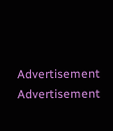Advertisement
Advertisement